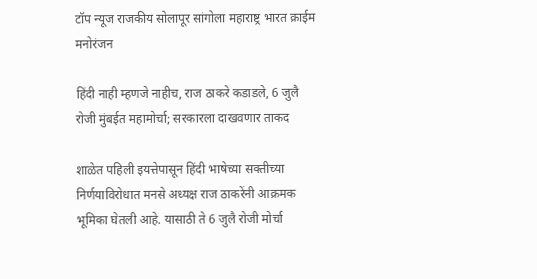टॉप न्यूज राजकीय सोलापूर सांगोला महाराष्ट्र भारत क्राईम मनोरंजन

हिंदी नाही म्हणजे नाहीच, राज ठाकरे कडाडले, 6 जुलै रोजी मुंबईत महामोर्चा; सरकारला दाखवणार ताकद

शाळेत पहिली इयत्तेपासून हिंदी भाषेच्या सक्तीच्या निर्णयाविरोधात मनसे अध्यक्ष राज ठाकरेंनी आक्रमक भूमिका घेतली आहे. यासाठी ते 6 जुलै रोजी मोर्चा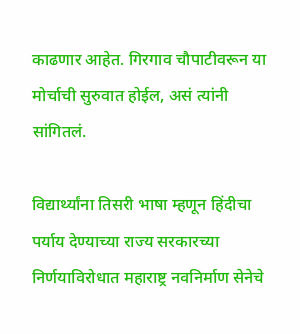काढणार आहेत. गिरगाव चौपाटीवरून या मोर्चाची सुरुवात होईल, असं त्यांनी सांगितलं.

विद्यार्थ्यांना तिसरी भाषा म्हणून हिंदीचा पर्याय देण्याच्या राज्य सरकारच्या निर्णयाविरोधात महाराष्ट्र नवनिर्माण सेनेचे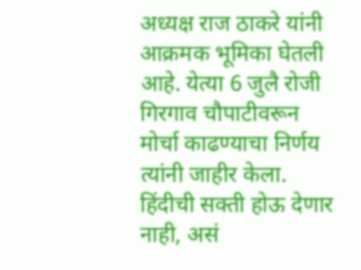अध्यक्ष राज ठाकरे यांनी आक्रमक भूमिका घेतली आहे. येत्या 6 जुलै रोजी गिरगाव चौपाटीवरून मोर्चा काढण्याचा निर्णय त्यांनी जाहीर केला. हिंदीची सक्ती होऊ देणार नाही, असं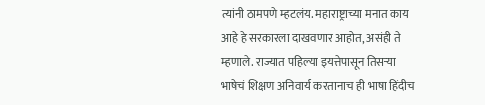त्यांनी ठामपणे म्हटलंय. महाराष्ट्राच्या मनात काय आहे हे सरकारला दाखवणार आहोत, असंही ते म्हणाले. राज्यात पहिल्या इयत्तेपासून तिसऱ्या भाषेचं शिक्षण अनिवार्य करतानाच ही भाषा हिंदीच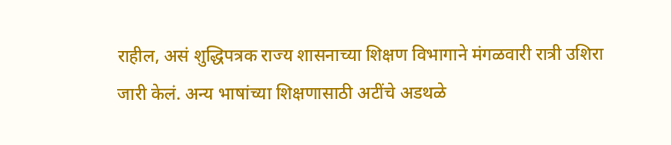राहील, असं शुद्धिपत्रक राज्य शासनाच्या शिक्षण विभागाने मंगळवारी रात्री उशिरा जारी केलं. अन्य भाषांच्या शिक्षणासाठी अटींचे अडथळे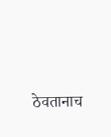ठेवतानाच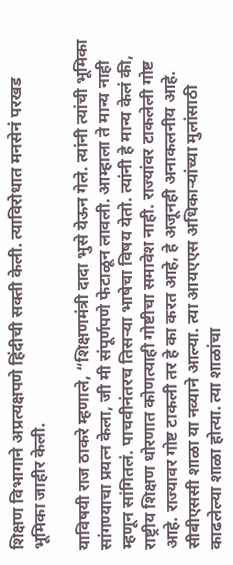शिक्षण विभागाने अप्रत्यक्षपणे हिंदीची सक्ती केली. त्याविरोधात मनसेनं परखड भूमिका जाहीर केली.

याविषयी राज ठाकरे म्हणाले, “शिक्षणमंत्री दादा भुसे येऊन गेले. त्यांनी त्यांची भूमिका सांगण्याचा प्रयत्न केला, जी मी संपूर्णपणे फेटाळून लावली. आम्हाला ते मान्य नाही म्हणून सांगितलं. पाचवीनंतरच तिसऱ्या भाषेचा विषय येतो. त्यांनी हे मान्य केलं की, राष्ट्रीय शिक्षण धोरणात कोणत्याही गोष्टीचा समावेश नाही. राज्यांवर टाकलेली गोष्ट आहे. राज्यावर गोष्ट टाकली तर हे का करत आहे, हे अजूनही अनाकलनीय आहे. सीबीएससी शाळा या नव्याने आल्या. त्या आयएएस अधिकाऱ्यांच्या मुलांसाठी काढलेल्या शाळा होत्या. त्या शाळांचा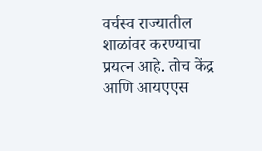वर्चस्व राज्यातील शाळांवर करण्याचा प्रयत्न आहे. तोच केंद्र आणि आयएएस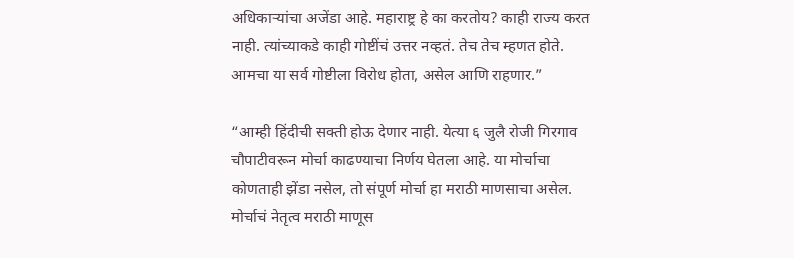अधिकाऱ्यांचा अजेंडा आहे. महाराष्ट्र हे का करतोय? काही राज्य करत नाही. त्यांच्याकडे काही गोष्टींचं उत्तर नव्हतं. तेच तेच म्हणत होते. आमचा या सर्व गोष्टीला विरोध होता, असेल आणि राहणार.”

“आम्ही हिंदीची सक्ती होऊ देणार नाही. येत्या ६ जुलै रोजी गिरगाव चौपाटीवरून मोर्चा काढण्याचा निर्णय घेतला आहे. या मोर्चाचा कोणताही झेंडा नसेल, तो संपूर्ण मोर्चा हा मराठी माणसाचा असेल. मोर्चाचं नेतृत्व मराठी माणूस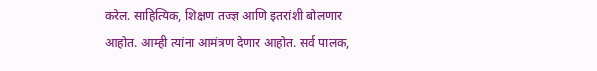करेल. साहित्यिक, शिक्षण तज्ज्ञ आणि इतरांशी बोलणार आहोत. आम्ही त्यांना आमंत्रण देणार आहोत. सर्व पालक,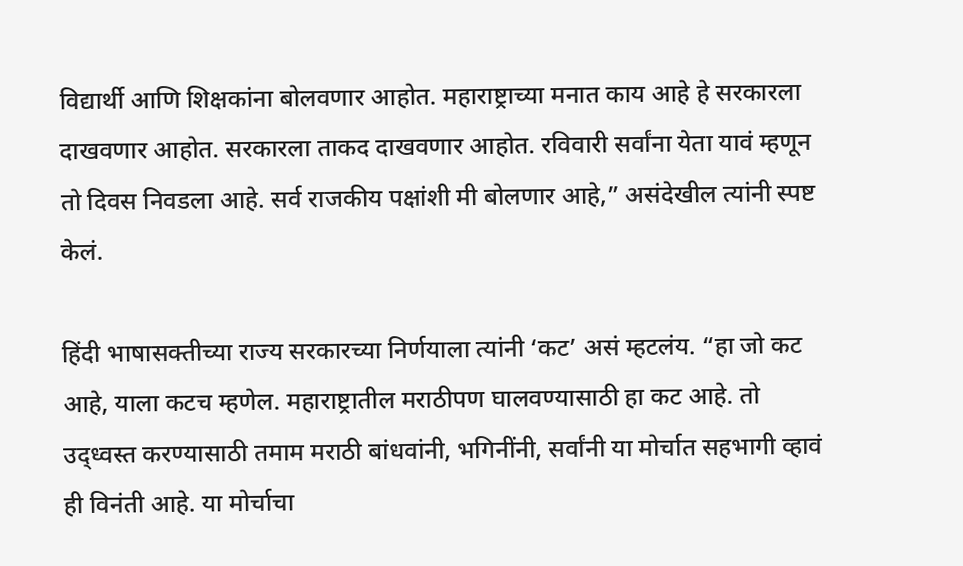विद्यार्थी आणि शिक्षकांना बोलवणार आहोत. महाराष्ट्राच्या मनात काय आहे हे सरकारला दाखवणार आहोत. सरकारला ताकद दाखवणार आहोत. रविवारी सर्वांना येता यावं म्हणून तो दिवस निवडला आहे. सर्व राजकीय पक्षांशी मी बोलणार आहे,” असंदेखील त्यांनी स्पष्ट केलं.

हिंदी भाषासक्तीच्या राज्य सरकारच्या निर्णयाला त्यांनी ‘कट’ असं म्हटलंय. “हा जो कट आहे, याला कटच म्हणेल. महाराष्ट्रातील मराठीपण घालवण्यासाठी हा कट आहे. तो उद्ध्वस्त करण्यासाठी तमाम मराठी बांधवांनी, भगिनींनी, सर्वांनी या मोर्चात सहभागी व्हावं ही विनंती आहे. या मोर्चाचा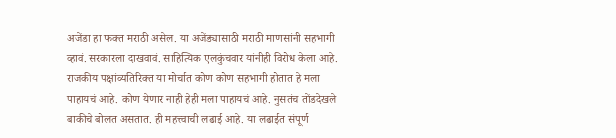अजेंडा हा फक्त मराठी असेल. या अजेंड्यासाठी मराठी माणसांनी सहभागी व्हावं. सरकारला दाखवावं. साहित्यिक एलकुंचवार यांनीही विरोध केला आहे. राजकीय पक्षांव्यतिरिक्त या मोर्चात कोण कोण सहभागी होतात हे मला पाहायचं आहे. कोण येणार नाही हेही मला पाहायचं आहे. नुसतंच तोंडदेखले बाकीचे बोलत असतात. ही महत्त्वाची लढाई आहे. या लढाईत संपूर्ण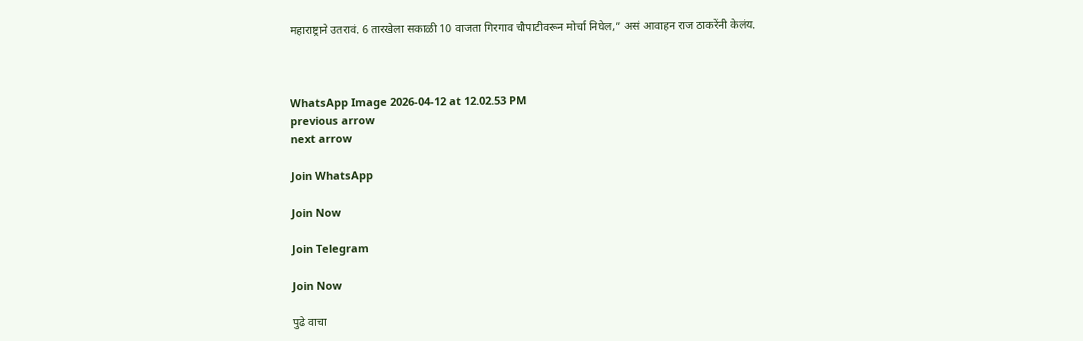महाराष्ट्राने उतरावं. 6 तारखेला सकाळी 10 वाजता गिरगाव चौपाटीवरून मोर्चा निघेल,” असं आवाहन राज ठाकरेंनी केलंय.



WhatsApp Image 2026-04-12 at 12.02.53 PM
previous arrow
next arrow

Join WhatsApp

Join Now

Join Telegram

Join Now

पुढे वाचा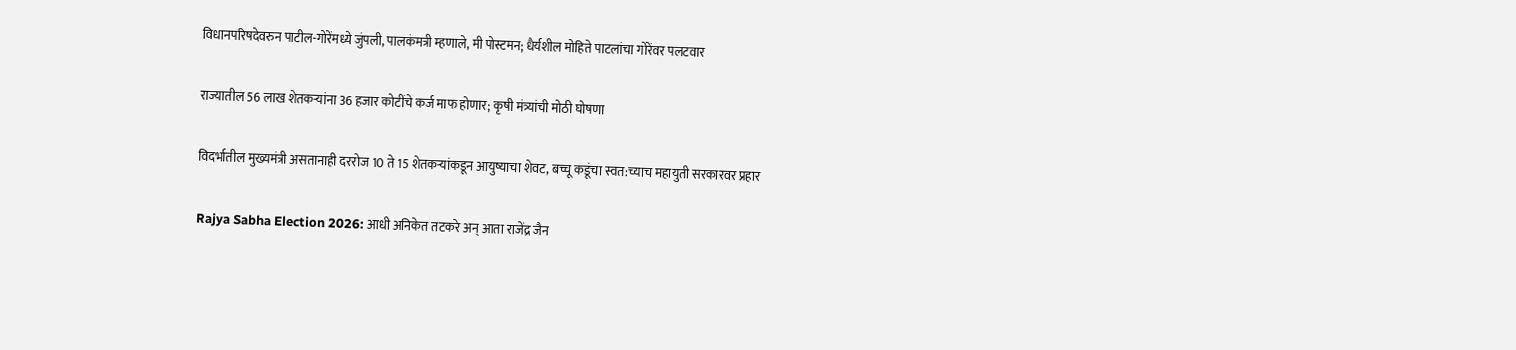विधानपरिषदेवरुन पाटील-गोरेंमध्ये जुंपली, पालकंमत्री म्हणाले, मी पोस्टमन; धैर्यशील मोहिते पाटलांचा गोरेंवर पलटवार

राज्यातील 56 लाख शेतकऱ्यांना 36 हजार कोटींचे कर्ज माफ होणार; कृषी मंत्र्यांची मोठी घोषणा

विदर्भातील मुख्यमंत्री असतानाही दररोज 10 ते 15 शेतकऱ्यांकडून आयुष्याचा शेवट, बच्चू कडूंचा स्वत:च्याच महायुती सरकारवर प्रहार

Rajya Sabha Election 2026: आधी अनिकेत तटकरे अन् आता राजेंद्र जैन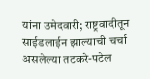यांना उमेदवारी; राष्ट्रवादीतून साईडलाईन झाल्याची चर्चा असलेल्या तटकरे-पटेल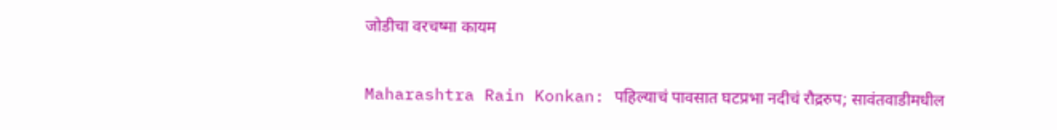जोडीचा वरचष्मा कायम

Maharashtra Rain Konkan: पहिल्याचं पावसात घटप्रभा नदीचं रौद्ररुप; सावंतवाडीमधील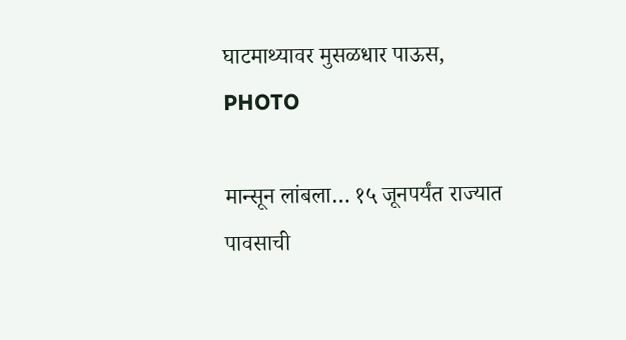घाटमाथ्यावर मुसळधार पाऊस, PHOTO

मान्सून लांबला… १५ जूनपर्यंत राज्यात पावसाची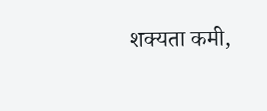शक्यता कमी,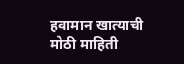हवामान खात्याची मोठी माहिती